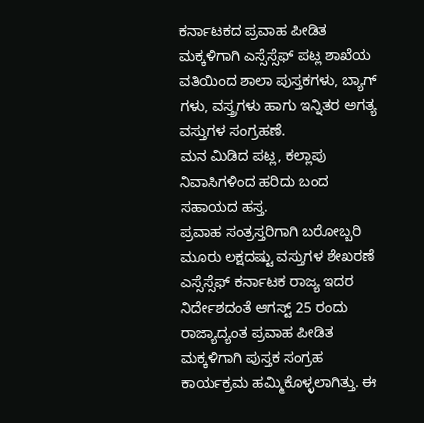ಕರ್ನಾಟಕದ ಪ್ರವಾಹ ಪೀಡಿತ ಮಕ್ಕಳಿಗಾಗಿ ಎಸ್ಸೆಸ್ಸೆಫ್ ಪಟ್ಲ ಶಾಖೆಯ ವತಿಯಿಂದ ಶಾಲಾ ಪುಸ್ತಕಗಳು, ಬ್ಯಾಗ್ ಗಳು, ವಸ್ತ್ರಗಳು ಹಾಗು ಇನ್ನಿತರ ಅಗತ್ಯ ವಸ್ತುಗಳ ಸಂಗ್ರಹಣೆ.
ಮನ ಮಿಡಿದ ಪಟ್ಲ, ಕಲ್ಲಾಪು ನಿವಾಸಿಗಳಿಂದ ಹರಿದು ಬಂದ ಸಹಾಯದ ಹಸ್ತ.
ಪ್ರವಾಹ ಸಂತ್ರಸ್ತರಿಗಾಗಿ ಬರೋಬ್ಬರಿ ಮೂರು ಲಕ್ಷದಷ್ಟು ವಸ್ತುಗಳ ಶೇಖರಣೆ
ಎಸ್ಸೆಸ್ಸೆಫ್ ಕರ್ನಾಟಕ ರಾಜ್ಯ ಇದರ ನಿರ್ದೇಶದಂತೆ ಆಗಸ್ಟ್ 25 ರಂದು ರಾಜ್ಯಾದ್ಯಂತ ಪ್ರವಾಹ ಪೀಡಿತ ಮಕ್ಕಳಿಗಾಗಿ ಪುಸ್ತಕ ಸಂಗ್ರಹ ಕಾರ್ಯಕ್ರಮ ಹಮ್ಮಿಕೊಳ್ಳಲಾಗಿತ್ತು. ಈ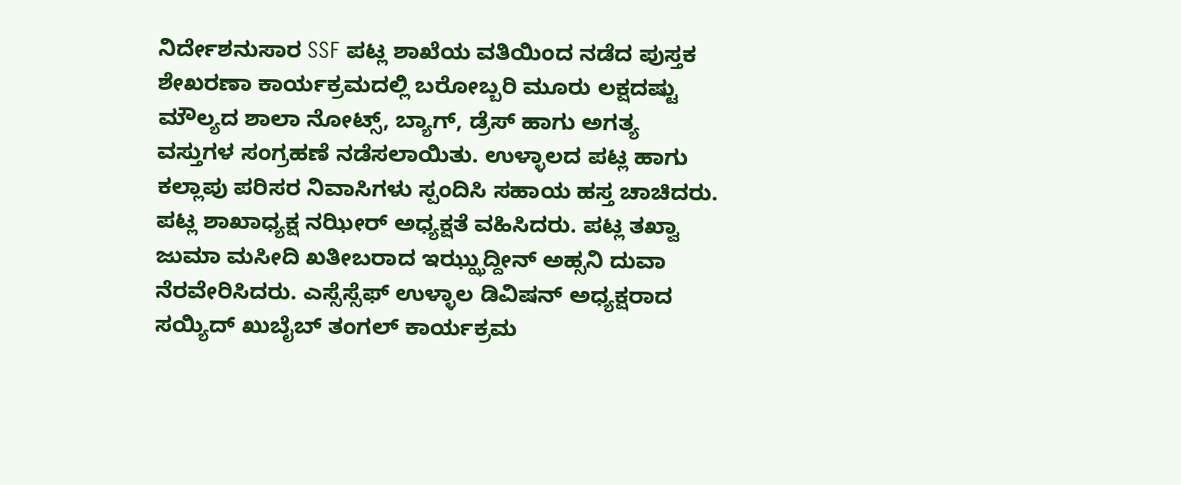ನಿರ್ದೇಶನುಸಾರ SSF ಪಟ್ಲ ಶಾಖೆಯ ವತಿಯಿಂದ ನಡೆದ ಪುಸ್ತಕ ಶೇಖರಣಾ ಕಾರ್ಯಕ್ರಮದಲ್ಲಿ ಬರೋಬ್ಬರಿ ಮೂರು ಲಕ್ಷದಷ್ಟು ಮೌಲ್ಯದ ಶಾಲಾ ನೋಟ್ಸ್, ಬ್ಯಾಗ್, ಡ್ರೆಸ್ ಹಾಗು ಅಗತ್ಯ ವಸ್ತುಗಳ ಸಂಗ್ರಹಣೆ ನಡೆಸಲಾಯಿತು. ಉಳ್ಳಾಲದ ಪಟ್ಲ ಹಾಗು ಕಲ್ಲಾಪು ಪರಿಸರ ನಿವಾಸಿಗಳು ಸ್ಪಂದಿಸಿ ಸಹಾಯ ಹಸ್ತ ಚಾಚಿದರು. ಪಟ್ಲ ಶಾಖಾಧ್ಯಕ್ಷ ನಝೀರ್ ಅಧ್ಯಕ್ಷತೆ ವಹಿಸಿದರು. ಪಟ್ಲ ತಖ್ವಾ ಜುಮಾ ಮಸೀದಿ ಖತೀಬರಾದ ಇಝ್ಝುದ್ದೀನ್ ಅಹ್ಸನಿ ದುವಾ ನೆರವೇರಿಸಿದರು. ಎಸ್ಸೆಸ್ಸೆಫ್ ಉಳ್ಳಾಲ ಡಿವಿಷನ್ ಅಧ್ಯಕ್ಷರಾದ ಸಯ್ಯಿದ್ ಖುಬೈಬ್ ತಂಗಲ್ ಕಾರ್ಯಕ್ರಮ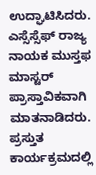ಉದ್ಘಾಟಿಸಿದರು. ಎಸ್ಸೆಸ್ಸೆಫ್ ರಾಜ್ಯ ನಾಯಕ ಮುಸ್ತಫ ಮಾಸ್ಟರ್ ಪ್ರಾಸ್ತಾವಿಕವಾಗಿ ಮಾತನಾಡಿದರು.
ಪ್ರಸ್ತುತ ಕಾರ್ಯಕ್ರಮದಲ್ಲಿ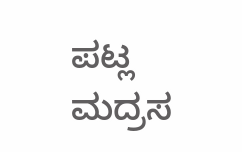ಪಟ್ಲ ಮದ್ರಸ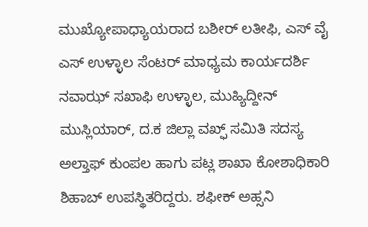ಮುಖ್ಯೋಪಾಧ್ಯಾಯರಾದ ಬಶೀರ್ ಲತೀಫಿ, ಎಸ್ ವೈ ಎಸ್ ಉಳ್ಳಾಲ ಸೆಂಟರ್ ಮಾಧ್ಯಮ ಕಾರ್ಯದರ್ಶಿ ನವಾಝ್ ಸಖಾಫಿ ಉಳ್ಳಾಲ, ಮುಹ್ಯಿದ್ದೀನ್ ಮುಸ್ಲಿಯಾರ್, ದ.ಕ ಜಿಲ್ಲಾ ವಖ್ಫ್ ಸಮಿತಿ ಸದಸ್ಯ ಅಲ್ತಾಫ್ ಕುಂಪಲ ಹಾಗು ಪಟ್ಲ ಶಾಖಾ ಕೋಶಾಧಿಕಾರಿ ಶಿಹಾಬ್ ಉಪಸ್ಥಿತರಿದ್ದರು. ಶಫೀಕ್ ಅಹ್ಸನಿ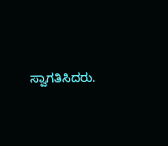ಸ್ವಾಗತಿಸಿದರು.